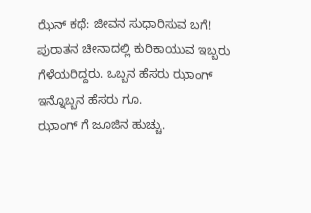ಝೆನ್ ಕಥೆ: ಜೀವನ ಸುಧಾರಿಸುವ ಬಗೆ!
ಪುರಾತನ ಚೀನಾದಲ್ಲಿ ಕುರಿಕಾಯುವ ಇಬ್ಬರು ಗೆಳೆಯರಿದ್ದರು. ಒಬ್ಬನ ಹೆಸರು ಝಾಂಗ್ ಇನ್ನೊಬ್ಬನ ಹೆಸರು ಗೂ.
ಝಾಂಗ್ ಗೆ ಜೂಜಿನ ಹುಚ್ಚು.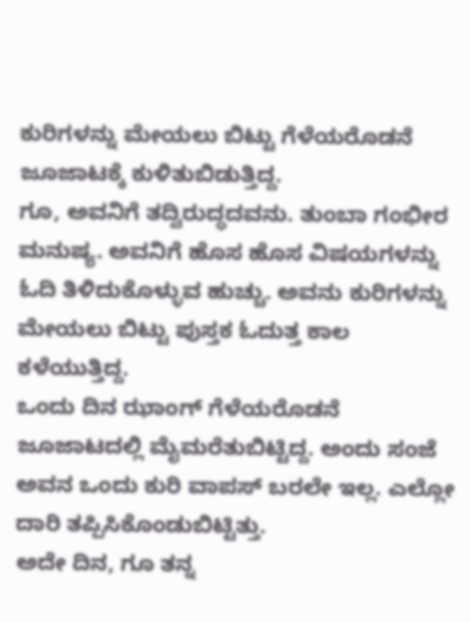ಕುರಿಗಳನ್ನು ಮೇಯಲು ಬಿಟ್ಟು ಗೆಳೆಯರೊಡನೆ ಜೂಜಾಟಕ್ಕೆ ಕುಳಿತುಬಿಡುತ್ತಿದ್ದ.
ಗೂ, ಅವನಿಗೆ ತದ್ವಿರುದ್ಧದವನು. ತುಂಬಾ ಗಂಭೀರ ಮನುಷ್ಯ. ಅವನಿಗೆ ಹೊಸ ಹೊಸ ವಿಷಯಗಳನ್ನು ಓದಿ ತಿಳಿದುಕೊಳ್ಳುವ ಹುಚ್ಚು. ಅವನು ಕುರಿಗಳನ್ನು ಮೇಯಲು ಬಿಟ್ಟು ಪುಸ್ತಕ ಓದುತ್ತ ಕಾಲ ಕಳೆಯುತ್ತಿದ್ದ.
ಒಂದು ದಿನ ಝಾಂಗ್ ಗೆಳೆಯರೊಡನೆ ಜೂಜಾಟದಲ್ಲಿ ಮೈಮರೆತುಬಿಟ್ಟಿದ್ದ. ಅಂದು ಸಂಜೆ ಅವನ ಒಂದು ಕುರಿ ವಾಪಸ್ ಬರಲೇ ಇಲ್ಲ. ಎಲ್ಲೋ ದಾರಿ ತಪ್ಪಿಸಿಕೊಂಡುಬಿಟ್ಟಿತ್ತು.
ಅದೇ ದಿನ, ಗೂ ತನ್ನ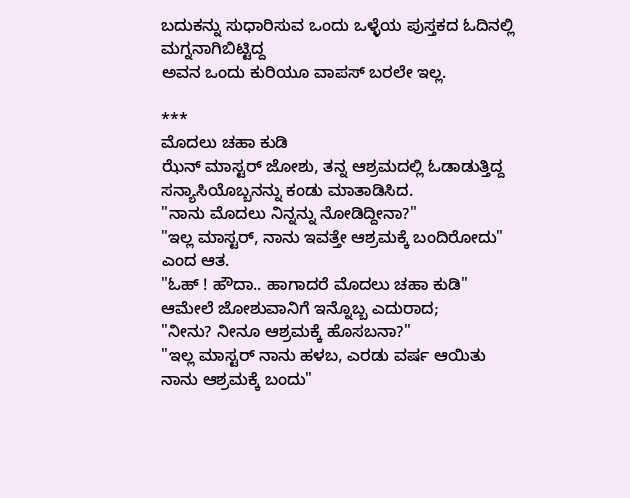ಬದುಕನ್ನು ಸುಧಾರಿಸುವ ಒಂದು ಒಳ್ಳೆಯ ಪುಸ್ತಕದ ಓದಿನಲ್ಲಿ ಮಗ್ನನಾಗಿಬಿಟ್ಟಿದ್ದ
ಅವನ ಒಂದು ಕುರಿಯೂ ವಾಪಸ್ ಬರಲೇ ಇಲ್ಲ.

***
ಮೊದಲು ಚಹಾ ಕುಡಿ
ಝೆನ್ ಮಾಸ್ಟರ್ ಜೋಶು, ತನ್ನ ಆಶ್ರಮದಲ್ಲಿ ಓಡಾಡುತ್ತಿದ್ದ ಸನ್ಯಾಸಿಯೊಬ್ಬನನ್ನು ಕಂಡು ಮಾತಾಡಿಸಿದ.
"ನಾನು ಮೊದಲು ನಿನ್ನನ್ನು ನೋಡಿದ್ದೀನಾ?"
"ಇಲ್ಲ ಮಾಸ್ಟರ್, ನಾನು ಇವತ್ತೇ ಆಶ್ರಮಕ್ಕೆ ಬಂದಿರೋದು" ಎಂದ ಆತ.
"ಓಹ್ ! ಹೌದಾ.. ಹಾಗಾದರೆ ಮೊದಲು ಚಹಾ ಕುಡಿ"
ಆಮೇಲೆ ಜೋಶುವಾನಿಗೆ ಇನ್ನೊಬ್ಬ ಎದುರಾದ;
"ನೀನು? ನೀನೂ ಆಶ್ರಮಕ್ಕೆ ಹೊಸಬನಾ?"
"ಇಲ್ಲ ಮಾಸ್ಟರ್ ನಾನು ಹಳಬ, ಎರಡು ವರ್ಷ ಆಯಿತು ನಾನು ಆಶ್ರಮಕ್ಕೆ ಬಂದು"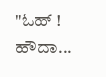"ಓಹ್ ! ಹೌದಾ...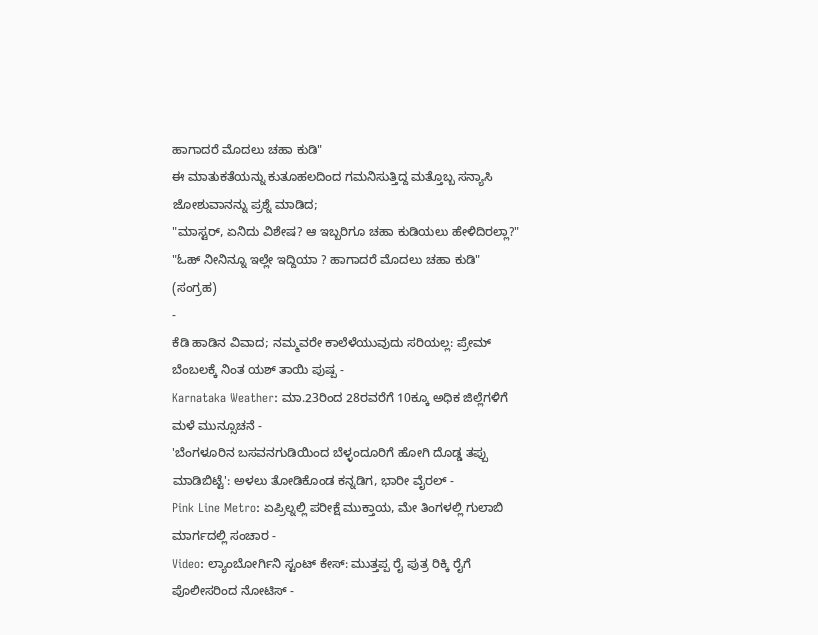ಹಾಗಾದರೆ ಮೊದಲು ಚಹಾ ಕುಡಿ"
ಈ ಮಾತುಕತೆಯನ್ನು ಕುತೂಹಲದಿಂದ ಗಮನಿಸುತ್ತಿದ್ದ ಮತ್ತೊಬ್ಬ ಸನ್ಯಾಸಿ ಜೋಶುವಾನನ್ನು ಪ್ರಶ್ನೆ ಮಾಡಿದ;
"ಮಾಸ್ಟರ್, ಏನಿದು ವಿಶೇಷ? ಆ ಇಬ್ಬರಿಗೂ ಚಹಾ ಕುಡಿಯಲು ಹೇಳಿದಿರಲ್ಲಾ?"
"ಓಹ್ ನೀನಿನ್ನೂ ಇಲ್ಲೇ ಇದ್ದಿಯಾ ? ಹಾಗಾದರೆ ಮೊದಲು ಚಹಾ ಕುಡಿ"
(ಸಂಗ್ರಹ)
-
ಕೆಡಿ ಹಾಡಿನ ವಿವಾದ; ನಮ್ಮವರೇ ಕಾಲೆಳೆಯುವುದು ಸರಿಯಲ್ಲ: ಪ್ರೇಮ್ ಬೆಂಬಲಕ್ಕೆ ನಿಂತ ಯಶ್ ತಾಯಿ ಪುಷ್ಪ -
Karnataka Weather: ಮಾ.23ರಿಂದ 28ರವರೆಗೆ 10ಕ್ಕೂ ಅಧಿಕ ಜಿಲ್ಲೆಗಳಿಗೆ ಮಳೆ ಮುನ್ಸೂಚನೆ -
'ಬೆಂಗಳೂರಿನ ಬಸವನಗುಡಿಯಿಂದ ಬೆಳ್ಳಂದೂರಿಗೆ ಹೋಗಿ ದೊಡ್ಡ ತಪ್ಪು ಮಾಡಿಬಿಟ್ಟೆ': ಅಳಲು ತೋಡಿಕೊಂಡ ಕನ್ನಡಿಗ, ಭಾರೀ ವೈರಲ್ -
Pink Line Metro: ಏಪ್ರಿಲ್ನಲ್ಲಿ ಪರೀಕ್ಷೆ ಮುಕ್ತಾಯ, ಮೇ ತಿಂಗಳಲ್ಲಿ ಗುಲಾಬಿ ಮಾರ್ಗದಲ್ಲಿ ಸಂಚಾರ -
Video: ಲ್ಯಾಂಬೋರ್ಗಿನಿ ಸ್ಟಂಟ್ ಕೇಸ್: ಮುತ್ತಪ್ಪ ರೈ ಪುತ್ರ ರಿಕ್ಕಿ ರೈಗೆ ಪೊಲೀಸರಿಂದ ನೋಟಿಸ್ -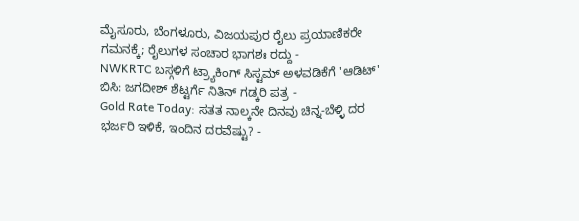ಮೈಸೂರು, ಬೆಂಗಳೂರು, ವಿಜಯಪುರ ರೈಲು ಪ್ರಯಾಣಿಕರೇ ಗಮನಕ್ಕೆ; ರೈಲುಗಳ ಸಂಚಾರ ಭಾಗಶಃ ರದ್ದು -
NWKRTC ಬಸ್ಗಳಿಗೆ ಟ್ರ್ಯಾಕಿಂಗ್ ಸಿಸ್ಟಮ್ ಅಳವಡಿಕೆಗೆ 'ಆಡಿಟ್' ಬಿಸಿ: ಜಗದೀಶ್ ಶೆಟ್ಟರ್ಗೆ ನಿತಿನ್ ಗಡ್ಕರಿ ಪತ್ರ -
Gold Rate Today: ಸತತ ನಾಲ್ಕನೇ ದಿನವು ಚಿನ್ನ-ಬೆಳ್ಳಿ ದರ ಭರ್ಜರಿ ಇಳಿಕೆ, ಇಂದಿನ ದರವೆಷ್ಟು? -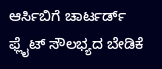ಆರ್ಸಿಬಿಗೆ ಚಾರ್ಟರ್ಡ್ ಫ್ಲೈಟ್ ಸೌಲಭ್ಯದ ಬೇಡಿಕೆ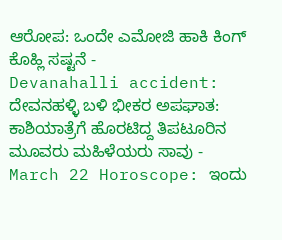ಆರೋಪ: ಒಂದೇ ಎಮೋಜಿ ಹಾಕಿ ಕಿಂಗ್ ಕೊಹ್ಲಿ ಸಷ್ಟನೆ -
Devanahalli accident: ದೇವನಹಳ್ಳಿ ಬಳಿ ಭೀಕರ ಅಪಘಾತ: ಕಾಶಿಯಾತ್ರೆಗೆ ಹೊರಟಿದ್ದ ತಿಪಟೂರಿನ ಮೂವರು ಮಹಿಳೆಯರು ಸಾವು -
March 22 Horoscope: ಇಂದು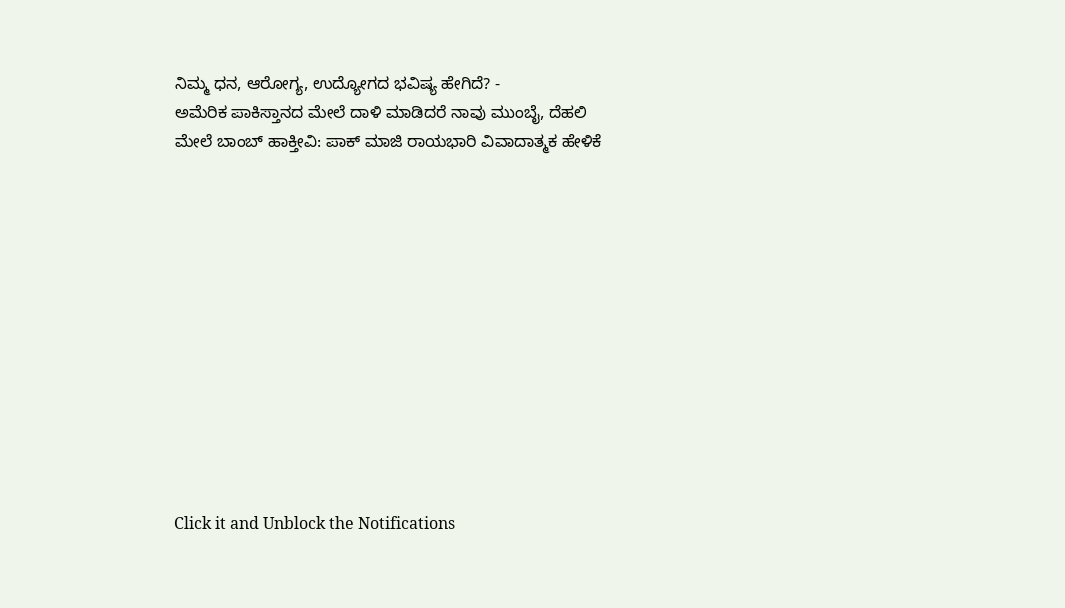ನಿಮ್ಮ ಧನ, ಆರೋಗ್ಯ, ಉದ್ಯೋಗದ ಭವಿಷ್ಯ ಹೇಗಿದೆ? -
ಅಮೆರಿಕ ಪಾಕಿಸ್ತಾನದ ಮೇಲೆ ದಾಳಿ ಮಾಡಿದರೆ ನಾವು ಮುಂಬೈ, ದೆಹಲಿ ಮೇಲೆ ಬಾಂಬ್ ಹಾಕ್ತೀವಿ: ಪಾಕ್ ಮಾಜಿ ರಾಯಭಾರಿ ವಿವಾದಾತ್ಮಕ ಹೇಳಿಕೆ












Click it and Unblock the Notifications